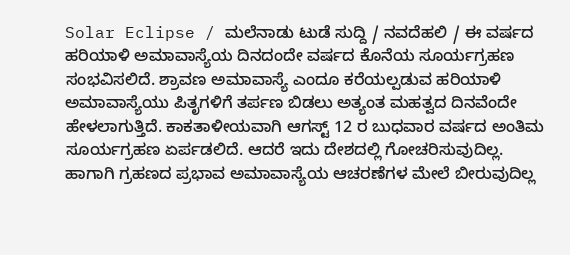Solar Eclipse / ಮಲೆನಾಡು ಟುಡೆ ಸುದ್ದಿ / ನವದೆಹಲಿ / ಈ ವರ್ಷದ ಹರಿಯಾಳಿ ಅಮಾವಾಸ್ಯೆಯ ದಿನದಂದೇ ವರ್ಷದ ಕೊನೆಯ ಸೂರ್ಯಗ್ರಹಣ ಸಂಭವಿಸಲಿದೆ. ಶ್ರಾವಣ ಅಮಾವಾಸ್ಯೆ ಎಂದೂ ಕರೆಯಲ್ಪಡುವ ಹರಿಯಾಳಿ ಅಮಾವಾಸ್ಯೆಯು ಪಿತೃಗಳಿಗೆ ತರ್ಪಣ ಬಿಡಲು ಅತ್ಯಂತ ಮಹತ್ವದ ದಿನವೆಂದೇ ಹೇಳಲಾಗುತ್ತಿದೆ. ಕಾಕತಾಳೀಯವಾಗಿ ಆಗಸ್ಟ್ 12 ರ ಬುಧವಾರ ವರ್ಷದ ಅಂತಿಮ ಸೂರ್ಯಗ್ರಹಣ ಏರ್ಪಡಲಿದೆ. ಆದರೆ ಇದು ದೇಶದಲ್ಲಿ ಗೋಚರಿಸುವುದಿಲ್ಲ. ಹಾಗಾಗಿ ಗ್ರಹಣದ ಪ್ರಭಾವ ಅಮಾವಾಸ್ಯೆಯ ಆಚರಣೆಗಳ ಮೇಲೆ ಬೀರುವುದಿಲ್ಲ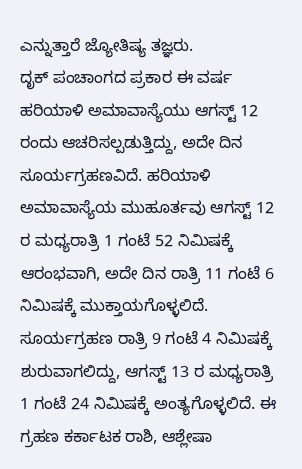ಎನ್ನುತ್ತಾರೆ ಜ್ಯೋತಿಷ್ಯ ತಜ್ಞರು.
ದೃಕ್ ಪಂಚಾಂಗದ ಪ್ರಕಾರ ಈ ವರ್ಷ ಹರಿಯಾಳಿ ಅಮಾವಾಸ್ಯೆಯು ಆಗಸ್ಟ್ 12 ರಂದು ಆಚರಿಸಲ್ಪಡುತ್ತಿದ್ದು, ಅದೇ ದಿನ ಸೂರ್ಯಗ್ರಹಣವಿದೆ. ಹರಿಯಾಳಿ ಅಮಾವಾಸ್ಯೆಯ ಮುಹೂರ್ತವು ಆಗಸ್ಟ್ 12 ರ ಮಧ್ಯರಾತ್ರಿ 1 ಗಂಟೆ 52 ನಿಮಿಷಕ್ಕೆ ಆರಂಭವಾಗಿ, ಅದೇ ದಿನ ರಾತ್ರಿ 11 ಗಂಟೆ 6 ನಿಮಿಷಕ್ಕೆ ಮುಕ್ತಾಯಗೊಳ್ಳಲಿದೆ.
ಸೂರ್ಯಗ್ರಹಣ ರಾತ್ರಿ 9 ಗಂಟೆ 4 ನಿಮಿಷಕ್ಕೆ ಶುರುವಾಗಲಿದ್ದು, ಆಗಸ್ಟ್ 13 ರ ಮಧ್ಯರಾತ್ರಿ 1 ಗಂಟೆ 24 ನಿಮಿಷಕ್ಕೆ ಅಂತ್ಯಗೊಳ್ಳಲಿದೆ. ಈ ಗ್ರಹಣ ಕರ್ಕಾಟಕ ರಾಶಿ, ಆಶ್ಲೇಷಾ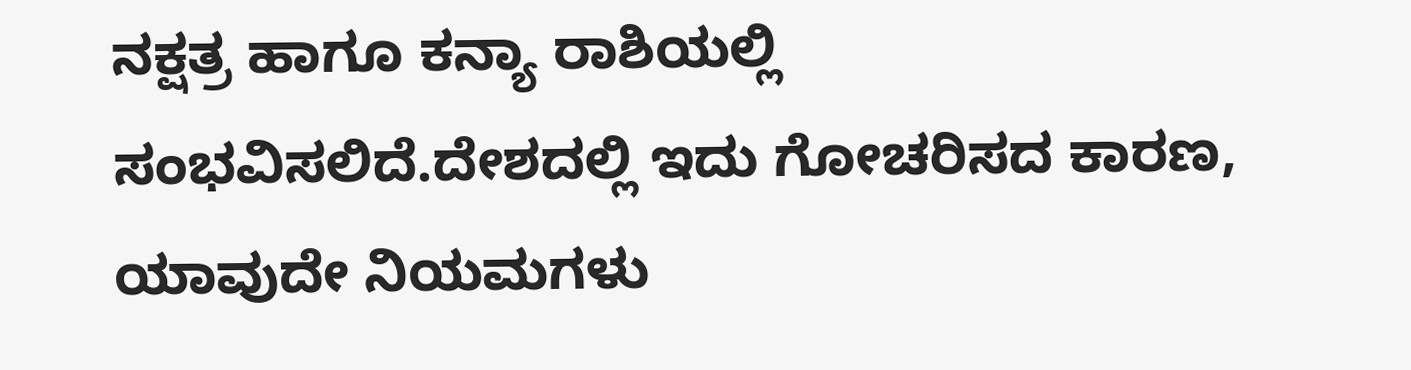ನಕ್ಷತ್ರ ಹಾಗೂ ಕನ್ಯಾ ರಾಶಿಯಲ್ಲಿ ಸಂಭವಿಸಲಿದೆ.ದೇಶದಲ್ಲಿ ಇದು ಗೋಚರಿಸದ ಕಾರಣ, ಯಾವುದೇ ನಿಯಮಗಳು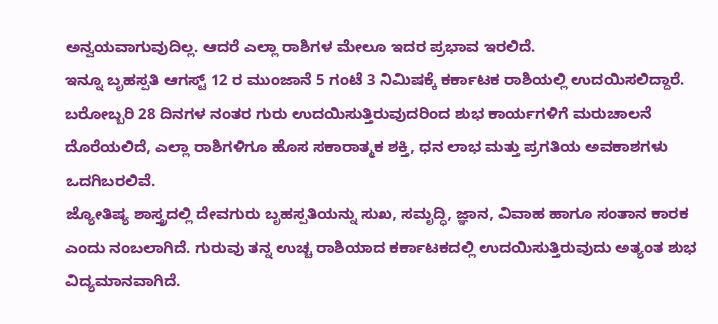ಅನ್ವಯವಾಗುವುದಿಲ್ಲ. ಆದರೆ ಎಲ್ಲಾ ರಾಶಿಗಳ ಮೇಲೂ ಇದರ ಪ್ರಭಾವ ಇರಲಿದೆ.
ಇನ್ನೂ ಬೃಹಸ್ಪತಿ ಆಗಸ್ಟ್ 12 ರ ಮುಂಜಾನೆ 5 ಗಂಟೆ 3 ನಿಮಿಷಕ್ಕೆ ಕರ್ಕಾಟಕ ರಾಶಿಯಲ್ಲಿ ಉದಯಿಸಲಿದ್ದಾರೆ. ಬರೋಬ್ಬರಿ 28 ದಿನಗಳ ನಂತರ ಗುರು ಉದಯಿಸುತ್ತಿರುವುದರಿಂದ ಶುಭ ಕಾರ್ಯಗಳಿಗೆ ಮರುಚಾಲನೆ ದೊರೆಯಲಿದೆ, ಎಲ್ಲಾ ರಾಶಿಗಳಿಗೂ ಹೊಸ ಸಕಾರಾತ್ಮಕ ಶಕ್ತಿ, ಧನ ಲಾಭ ಮತ್ತು ಪ್ರಗತಿಯ ಅವಕಾಶಗಳು ಒದಗಿಬರಲಿವೆ.
ಜ್ಯೋತಿಷ್ಯ ಶಾಸ್ತ್ರದಲ್ಲಿ ದೇವಗುರು ಬೃಹಸ್ಪತಿಯನ್ನು ಸುಖ, ಸಮೃದ್ಧಿ, ಜ್ಞಾನ, ವಿವಾಹ ಹಾಗೂ ಸಂತಾನ ಕಾರಕ ಎಂದು ನಂಬಲಾಗಿದೆ. ಗುರುವು ತನ್ನ ಉಚ್ಚ ರಾಶಿಯಾದ ಕರ್ಕಾಟಕದಲ್ಲಿ ಉದಯಿಸುತ್ತಿರುವುದು ಅತ್ಯಂತ ಶುಭ ವಿದ್ಯಮಾನವಾಗಿದೆ.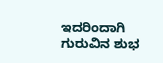ಇದರಿಂದಾಗಿ ಗುರುವಿನ ಶುಭ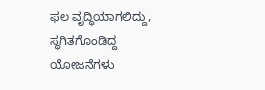ಫಲ ವೃದ್ಧಿಯಾಗಲಿದ್ದು, ಸ್ಥಗಿತಗೊಂಡಿದ್ದ ಯೋಜನೆಗಳು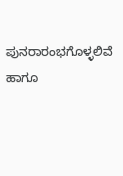ಪುನರಾರಂಭಗೊಳ್ಳಲಿವೆ ಹಾಗೂ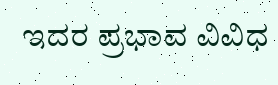ಇದರ ಪ್ರಭಾವ ವಿವಿಧ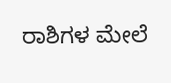ರಾಶಿಗಳ ಮೇಲೆ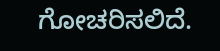ಗೋಚರಿಸಲಿದೆ.